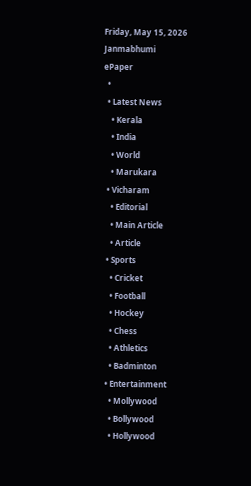Friday, May 15, 2026
Janmabhumi
ePaper
  •
  • Latest News
    • Kerala
    • India
    • World
    • Marukara
  • Vicharam
    • Editorial
    • Main Article
    • Article
  • Sports
    • Cricket
    • Football
    • Hockey
    • Chess
    • Athletics
    • Badminton
  • Entertainment
    • Mollywood
    • Bollywood
    • Hollywood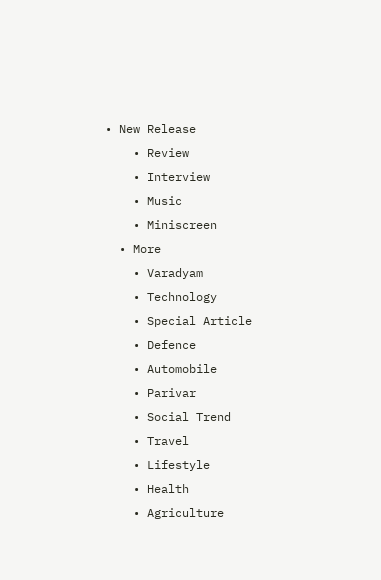• New Release
    • Review
    • Interview
    • Music
    • Miniscreen
  • More
    • Varadyam
    • Technology
    • Special Article
    • Defence
    • Automobile
    • Parivar
    • Social Trend
    • Travel
    • Lifestyle
    • Health
    • Agriculture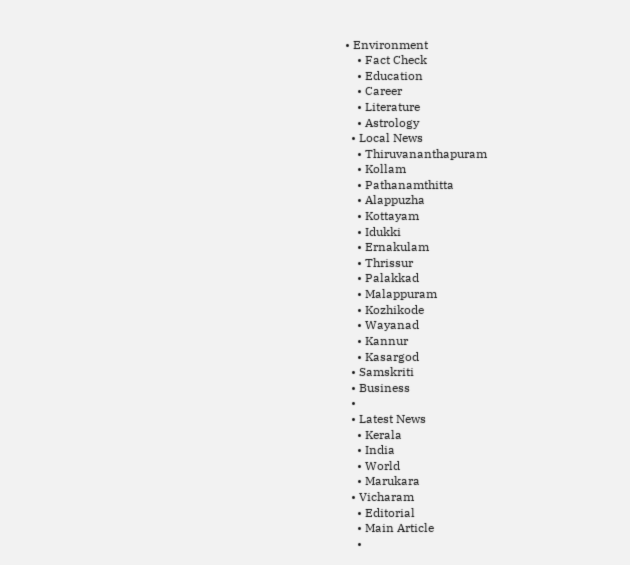• Environment
    • Fact Check
    • Education
    • Career
    • Literature
    • Astrology
  • Local News
    • Thiruvananthapuram
    • Kollam
    • Pathanamthitta
    • Alappuzha
    • Kottayam
    • Idukki
    • Ernakulam
    • Thrissur
    • Palakkad
    • Malappuram
    • Kozhikode
    • Wayanad
    • Kannur
    • Kasargod
  • Samskriti
  • Business
  •
  • Latest News
    • Kerala
    • India
    • World
    • Marukara
  • Vicharam
    • Editorial
    • Main Article
    •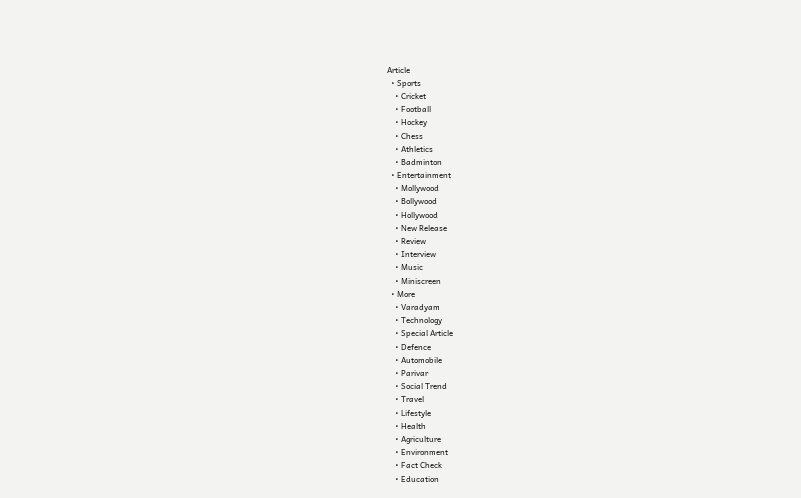Article
  • Sports
    • Cricket
    • Football
    • Hockey
    • Chess
    • Athletics
    • Badminton
  • Entertainment
    • Mollywood
    • Bollywood
    • Hollywood
    • New Release
    • Review
    • Interview
    • Music
    • Miniscreen
  • More
    • Varadyam
    • Technology
    • Special Article
    • Defence
    • Automobile
    • Parivar
    • Social Trend
    • Travel
    • Lifestyle
    • Health
    • Agriculture
    • Environment
    • Fact Check
    • Education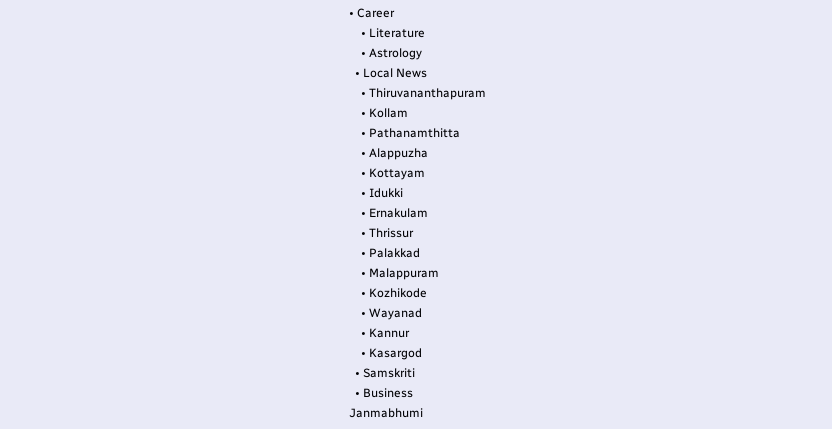• Career
    • Literature
    • Astrology
  • Local News
    • Thiruvananthapuram
    • Kollam
    • Pathanamthitta
    • Alappuzha
    • Kottayam
    • Idukki
    • Ernakulam
    • Thrissur
    • Palakkad
    • Malappuram
    • Kozhikode
    • Wayanad
    • Kannur
    • Kasargod
  • Samskriti
  • Business
Janmabhumi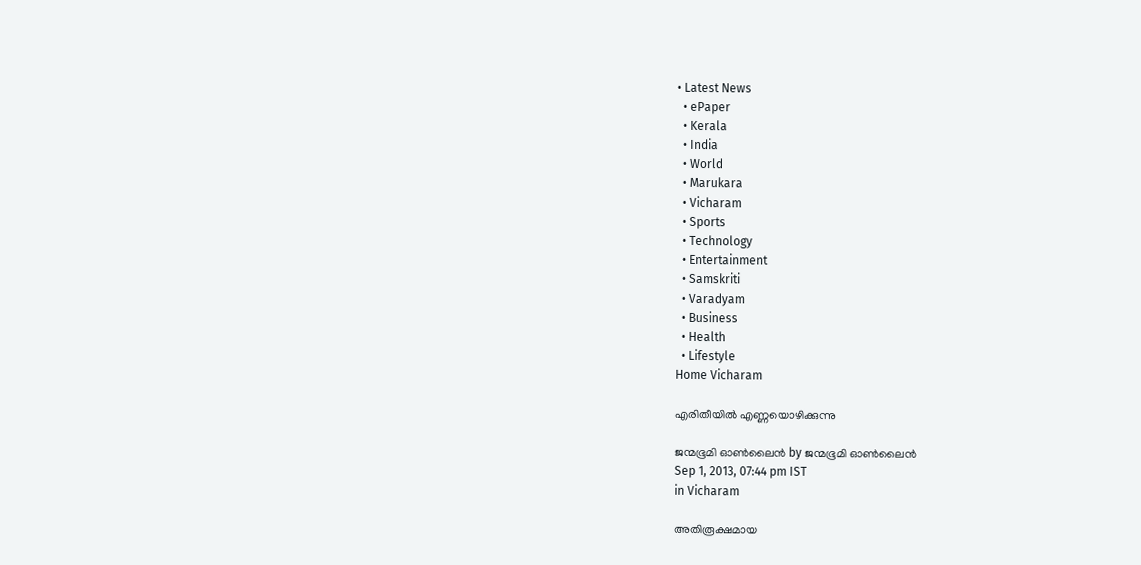• Latest News
  • ePaper
  • Kerala
  • India
  • World
  • Marukara
  • Vicharam
  • Sports
  • Technology
  • Entertainment
  • Samskriti
  • Varadyam
  • Business
  • Health
  • Lifestyle
Home Vicharam

എരിതീയില്‍ എണ്ണയൊഴിക്കുന്നു

ജന്മഭൂമി ഓണ്‍ലൈന്‍ by ജന്മഭൂമി ഓണ്‍ലൈന്‍
Sep 1, 2013, 07:44 pm IST
in Vicharam

അതിരൂക്ഷമായ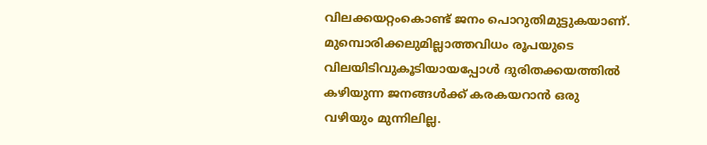വിലക്കയറ്റംകൊണ്ട്‌ ജനം പൊറുതിമുട്ടുകയാണ്‌. മുമ്പൊരിക്കലുമില്ലാത്തവിധം രൂപയുടെ വിലയിടിവുകൂടിയായപ്പോള്‍ ദുരിതക്കയത്തില്‍ കഴിയുന്ന ജനങ്ങള്‍ക്ക്‌ കരകയറാന്‍ ഒരു വഴിയും മുന്നിലില്ല.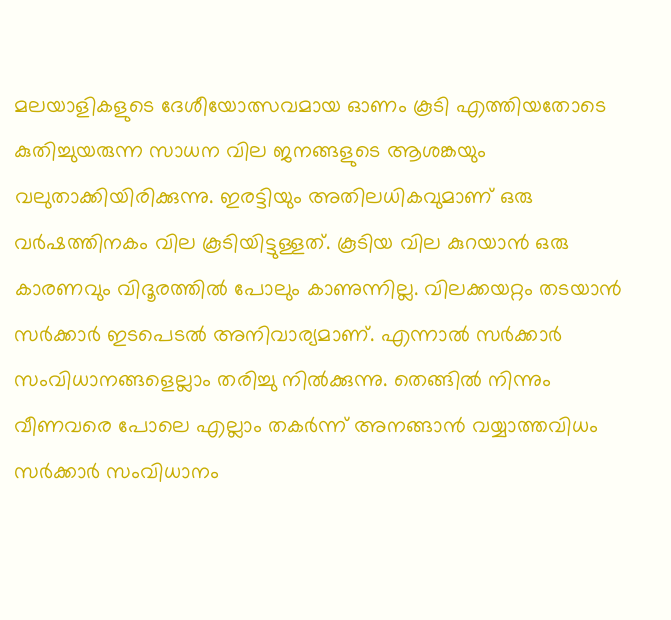മലയാളികളുടെ ദേശീയോത്സവമായ ഓണം കൂടി എത്തിയതോടെ കുതിച്ചുയരുന്ന സാധന വില ജനങ്ങളുടെ ആശങ്കയും വലുതാക്കിയിരിക്കുന്നു. ഇരട്ടിയും അതിലധികവുമാണ്‌ ഒരു വര്‍ഷത്തിനകം വില കൂടിയിട്ടുള്ളത്‌. കൂടിയ വില കുറയാന്‍ ഒരു കാരണവും വിദൂരത്തില്‍ പോലും കാണുന്നില്ല. വിലക്കയറ്റം തടയാന്‍ സര്‍ക്കാര്‍ ഇടപെടല്‍ അനിവാര്യമാണ്‌. എന്നാല്‍ സര്‍ക്കാര്‍ സംവിധാനങ്ങളെല്ലാം തരിച്ചു നില്‍ക്കുന്നു. തെങ്ങില്‍ നിന്നും വീണവരെ പോലെ എല്ലാം തകര്‍ന്ന്‌ അനങ്ങാന്‍ വയ്യാത്തവിധം സര്‍ക്കാര്‍ സംവിധാനം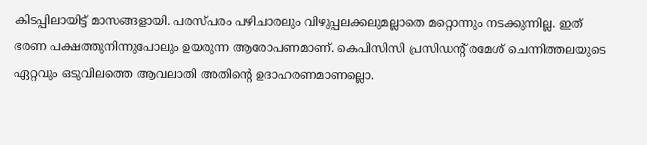കിടപ്പിലായിട്ട്‌ മാസങ്ങളായി. പരസ്പരം പഴിചാരലും വിഴുപ്പലക്കലുമല്ലാതെ മറ്റൊന്നും നടക്കുന്നില്ല. ഇത്‌ ഭരണ പക്ഷത്തുനിന്നുപോലും ഉയരുന്ന ആരോപണമാണ്‌. കെപിസിസി പ്രസിഡന്റ്‌ രമേശ്‌ ചെന്നിത്തലയുടെ ഏറ്റവും ഒടുവിലത്തെ ആവലാതി അതിന്റെ ഉദാഹരണമാണല്ലൊ.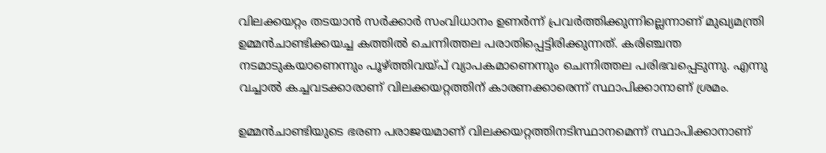വിലക്കയറ്റം തടയാന്‍ സര്‍ക്കാര്‍ സംവിധാനം ഉണര്‍ന്ന്‌ പ്രവര്‍ത്തിക്കുന്നില്ലെന്നാണ്‌ മുഖ്യമന്ത്രി ഉമ്മന്‍ചാണ്ടിക്കയച്ച കത്തില്‍ ചെന്നിത്തല പരാതിപ്പെട്ടിരിക്കുന്നത്‌. കരിഞ്ചന്ത നടമാടുകയാണെന്നും പൂഴ്‌ത്തിവയ്‌പ്‌ വ്യാപകമാണെന്നും ചെന്നിത്തല പരിഭവപ്പെടുന്നു. എന്നു വച്ചാല്‍ കച്ചവടക്കാരാണ്‌ വിലക്കയറ്റത്തിന്‌ കാരണക്കാരെന്ന്‌ സ്ഥാപിക്കാനാണ്‌ ശ്രമം.

ഉമ്മന്‍ചാണ്ടിയുടെ ഭരണ പരാജയമാണ്‌ വിലക്കയറ്റത്തിനടിസ്ഥാനമെന്ന്‌ സ്ഥാപിക്കാനാണ്‌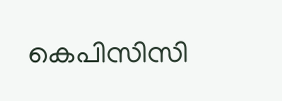കെപിസിസി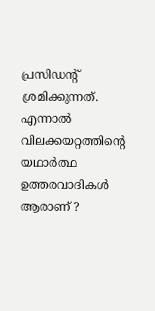പ്രസിഡന്റ്‌ ശ്രമിക്കുന്നത്‌. എന്നാല്‍ വിലക്കയറ്റത്തിന്റെ യഥാര്‍ത്ഥ ഉത്തരവാദികള്‍ ആരാണ്‌ ?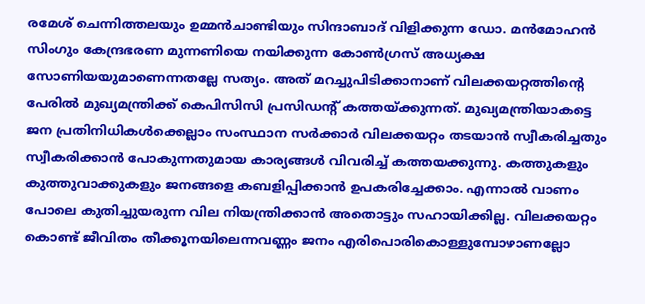രമേശ്‌ ചെന്നിത്തലയും ഉമ്മന്‍ചാണ്ടിയും സിന്ദാബാദ്‌ വിളിക്കുന്ന ഡോ. മന്‍മോഹന്‍ സിംഗും കേന്ദ്രഭരണ മുന്നണിയെ നയിക്കുന്ന കോണ്‍ഗ്രസ്‌ അധ്യക്ഷ സോണിയയുമാണെന്നതല്ലേ സത്യം. അത്‌ മറച്ചുപിടിക്കാനാണ്‌ വിലക്കയറ്റത്തിന്റെ പേരില്‍ മുഖ്യമന്ത്രിക്ക്‌ കെപിസിസി പ്രസിഡന്റ്‌ കത്തയ്‌ക്കുന്നത്‌. മുഖ്യമന്ത്രിയാകട്ടെ ജന പ്രതിനിധികള്‍ക്കെല്ലാം സംസ്ഥാന സര്‍ക്കാര്‍ വിലക്കയറ്റം തടയാന്‍ സ്വീകരിച്ചതും സ്വീകരിക്കാന്‍ പോകുന്നതുമായ കാര്യങ്ങള്‍ വിവരിച്ച്‌ കത്തയക്കുന്നു. കത്തുകളും കുത്തുവാക്കുകളും ജനങ്ങളെ കബളിപ്പിക്കാന്‍ ഉപകരിച്ചേക്കാം. എന്നാല്‍ വാണം പോലെ കുതിച്ചുയരുന്ന വില നിയന്ത്രിക്കാന്‍ അതൊട്ടും സഹായിക്കില്ല. വിലക്കയറ്റം കൊണ്ട്‌ ജീവിതം തീക്കൂനയിലെന്നവണ്ണം ജനം എരിപൊരികൊള്ളുമ്പോഴാണല്ലോ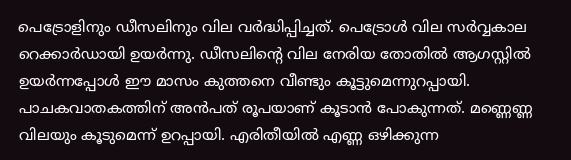പെട്രോളിനും ഡീസലിനും വില വര്‍ദ്ധിപ്പിച്ചത്‌. പെട്രോള്‍ വില സര്‍വ്വകാല റെക്കാര്‍ഡായി ഉയര്‍ന്നു. ഡീസലിന്റെ വില നേരിയ തോതില്‍ ആഗസ്റ്റില്‍ ഉയര്‍ന്നപ്പോള്‍ ഈ മാസം കുത്തനെ വീണ്ടും കൂട്ടുമെന്നുറപ്പായി. പാചകവാതകത്തിന്‌ അന്‍പത്‌ രൂപയാണ്‌ കൂടാന്‍ പോകുന്നത്‌. മണ്ണെണ്ണ വിലയും കൂടുമെന്ന്‌ ഉറപ്പായി. എരിതീയില്‍ എണ്ണ ഒഴിക്കുന്ന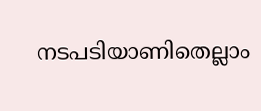നടപടിയാണിതെല്ലാം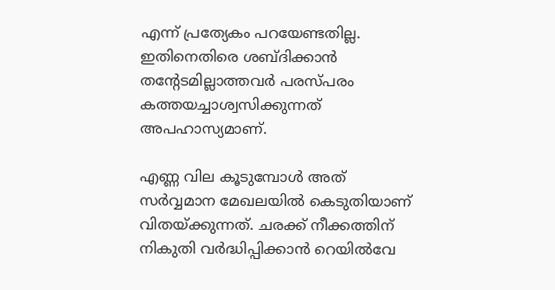എന്ന്‌ പ്രത്യേകം പറയേണ്ടതില്ല. ഇതിനെതിരെ ശബ്ദിക്കാന്‍ തന്റേടമില്ലാത്തവര്‍ പരസ്പരം കത്തയച്ചാശ്വസിക്കുന്നത്‌ അപഹാസ്യമാണ്‌.

എണ്ണ വില കൂടുമ്പോള്‍ അത്‌ സര്‍വ്വമാന മേഖലയില്‍ കെടുതിയാണ്‌ വിതയ്‌ക്കുന്നത്‌. ചരക്ക്‌ നീക്കത്തിന്‌ നികുതി വര്‍ദ്ധിപ്പിക്കാന്‍ റെയില്‍വേ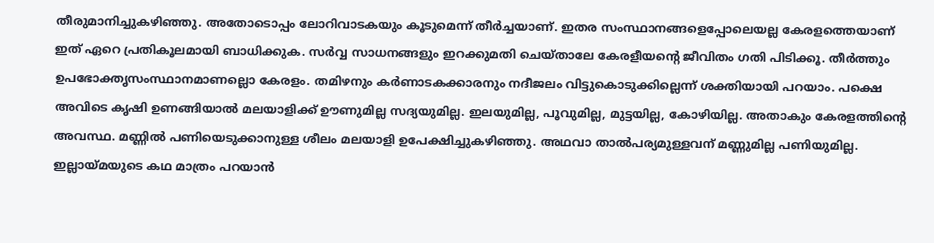തീരുമാനിച്ചുകഴിഞ്ഞു. അതോടൊപ്പം ലോറിവാടകയും കൂടുമെന്ന്‌ തീര്‍ച്ചയാണ്‌. ഇതര സംസ്ഥാനങ്ങളെപ്പോലെയല്ല കേരളത്തെയാണ്‌ ഇത്‌ ഏറെ പ്രതികൂലമായി ബാധിക്കുക. സര്‍വ്വ സാധനങ്ങളും ഇറക്കുമതി ചെയ്താലേ കേരളീയന്റെ ജീവിതം ഗതി പിടിക്കൂ. തീര്‍ത്തും ഉപഭോക്തൃസംസ്ഥാനമാണല്ലൊ കേരളം. തമിഴനും കര്‍ണാടകക്കാരനും നദീജലം വിട്ടുകൊടുക്കില്ലെന്ന്‌ ശക്തിയായി പറയാം. പക്ഷെ അവിടെ കൃഷി ഉണങ്ങിയാല്‍ മലയാളിക്ക്‌ ഊണുമില്ല സദ്യയുമില്ല. ഇലയുമില്ല, പൂവുമില്ല, മുട്ടയില്ല, കോഴിയില്ല. അതാകും കേരളത്തിന്റെ അവസ്ഥ. മണ്ണില്‍ പണിയെടുക്കാനുള്ള ശീലം മലയാളി ഉപേക്ഷിച്ചുകഴിഞ്ഞു. അഥവാ താല്‍പര്യമുള്ളവന്‌ മണ്ണുമില്ല പണിയുമില്ല. ഇല്ലായ്‌മയുടെ കഥ മാത്രം പറയാന്‍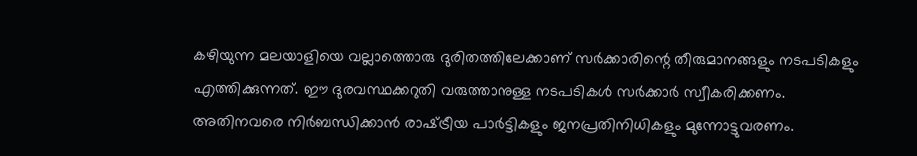കഴിയുന്ന മലയാളിയെ വല്ലാത്തൊരു ദുരിതത്തിലേക്കാണ്‌ സര്‍ക്കാരിന്റെ തീരുമാനങ്ങളും നടപടികളും എത്തിക്കുന്നത്‌. ഈ ദുരവസ്ഥക്കറുതി വരുത്താനുള്ള നടപടികള്‍ സര്‍ക്കാര്‍ സ്വീകരിക്കണം. അതിനവരെ നിര്‍ബന്ധിക്കാന്‍ രാഷ്‌ട്രീയ പാര്‍ട്ടികളും ജനപ്രതിനിധികളും മുന്നോട്ടുവരണം.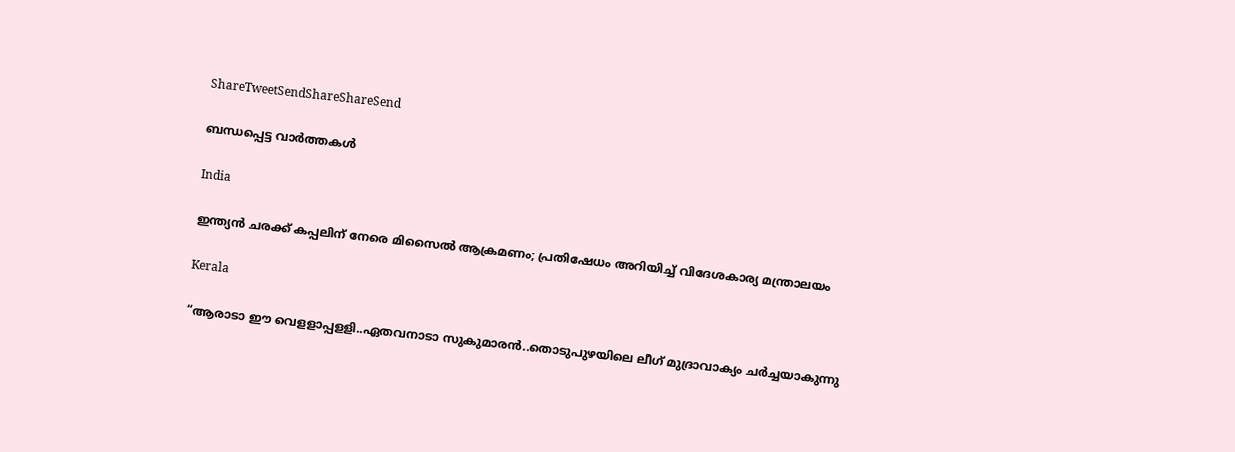ShareTweetSendShareShareSend

ബന്ധപ്പെട്ട വാര്‍ത്തകള്‍

India

ഇന്ത്യൻ ചരക്ക് കപ്പലിന് നേരെ മിസൈൽ ആക്രമണം; പ്രതിഷേധം അറിയിച്ച് വിദേശകാര്യ മന്ത്രാലയം

Kerala

“ആരാടാ ഈ വെളളാപ്പളളി..ഏതവനാടാ സുകുമാരൻ..തൊടുപുഴയിലെ ലീഗ് മുദ്രാവാക്യം ചര്‍ച്ചയാകുന്നു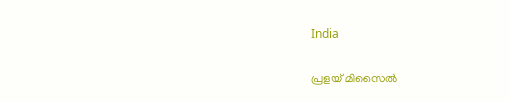India

പ്രളയ് മിസൈല്‍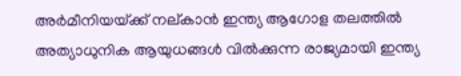അര്‍മീനിയയ്‌ക്ക് നല‍്കാന്‍ ഇന്ത്യ ആഗോള തലത്തില്‍ അത്യാധുനിക ആയുധങ്ങള്‍ വില്‍ക്കുന്ന രാജ്യമായി ഇന്ത്യ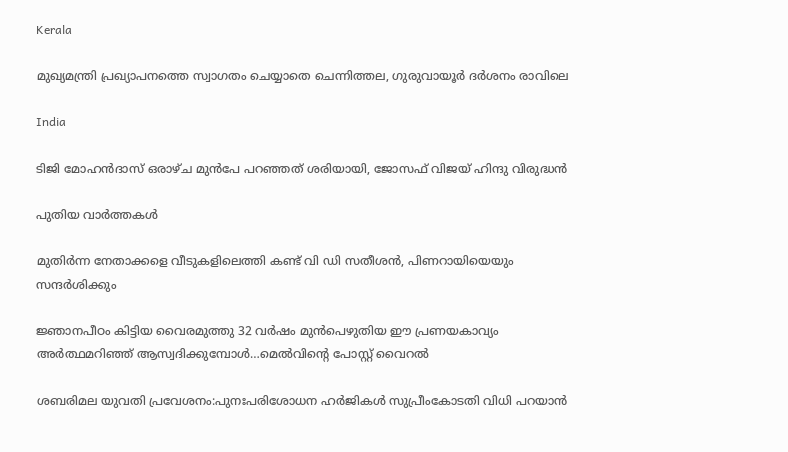Kerala

മുഖ്യമന്ത്രി പ്രഖ്യാപനത്തെ സ്വാഗതം ചെയ്യാതെ ചെന്നിത്തല, ഗുരുവായൂര്‍ ദര്‍ശനം രാവിലെ

India

ടിജി മോഹന്‍ദാസ് ഒരാഴ്ച മുന്‍പേ പറഞ്ഞത് ശരിയായി, ജോസഫ് വിജയ് ഹിന്ദു വിരുദ്ധന്‍

പുതിയ വാര്‍ത്തകള്‍

മുതിര്‍ന്ന നേതാക്കളെ വീടുകളിലെത്തി കണ്ട് വി ഡി സതീശന്‍, പിണറായിയെയും സന്ദര്‍ശിക്കും

ജ്ഞാനപീഠം കിട്ടിയ വൈരമുത്തു 32 വര്‍ഷം മുന്‍പെഴുതിയ ഈ പ്രണയകാവ്യം അര്‍ത്ഥമറിഞ്ഞ് ആസ്വദിക്കുമ്പോള്‍…മെല്‍വിന്റെ പോസ്റ്റ് വൈറല്‍

ശബരിമല യുവതി പ്രവേശനം:പുനഃപരിശോധന ഹര്‍ജികള്‍ സുപ്രീംകോടതി വിധി പറയാന്‍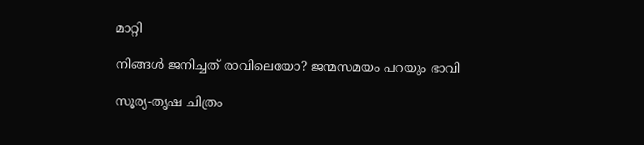മാറ്റി

നിങ്ങൾ ജനിച്ചത് രാവിലെയോ? ജന്മസമയം പറയും ഭാവി

സൂര്യ-തൃഷ ചിത്രം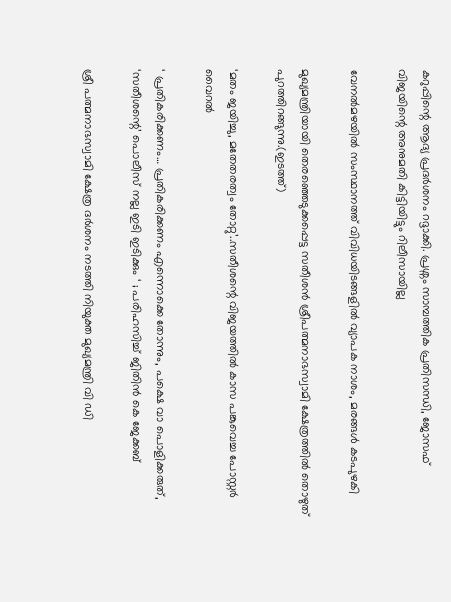കറുപ്പിന്റെ ആദ്യ പ്രദർശനം റദ്ദാക്കി. പ്രശ്നം സാമ്പത്തിക പ്രതിസന്ധി, ജോസഫ് വിജയിന്റെ അനുമതി കിട്ടിയിട്ടും റിലീസായില്ല

വേനല്‍മഴയില്‍ സംസ്ഥാനത്ത് വിവിധയിടങ്ങളില്‍ വ്യാപക നാശം, മരങ്ങള്‍ കടപുഴകി

മുഖ്യമന്ത്രിയായി തെരഞ്ഞെടുക്കപ്പെട്ട സതീശന്‍ ശ്രീപത്മനാഭസ്വാമി ക്ഷേത്രത്തില്‍ തൊഴുത് പുറത്തിറങ്ങുന്നു.(ഇടത്ത്)

‘മതം ജയിച്ചു, മതേതരത്വം തോറ്റു’..സതീശന്റെ വിജയത്തില്‍ കാസ പങ്കുവെച്ച പോസ്റ്റര്‍ വൈറല്‍

‘ പ്രതികരിക്കണം… പ്രതികരിക്കണം എന്നൊക്കെ തോന്നും, പക്ഷെ വാ പൊളിക്കരുത്, ‘സതീശന്റെ’ പൊലീസ് നല്ല ഇടി ഇടിക്കും ‘ ; പരിഹസിച്ച് ജിതിൻ കെ ജേക്കബ്

ശ്രീ പത്മനാഭസ്വാമി ക്ഷേത്ര ദര്‍ശനം നടത്തി നിയുക്ത മുഖ്യമന്ത്രി വി ഡി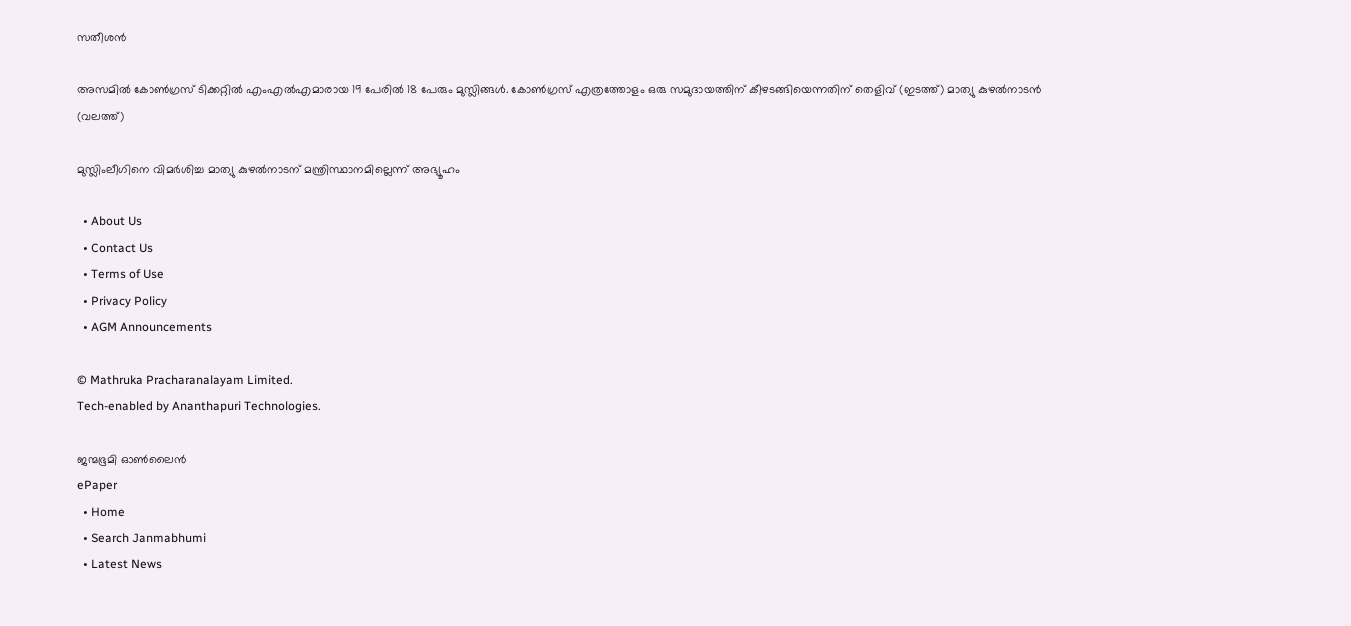സതീശന്‍

അസമില്‍ കോണ്‍ഗ്രസ് ടിക്കറ്റില്‍ എംഎല്‍എമാരായ 19 പേരില്‍ 18 പേരും മുസ്ലിങ്ങള്‍. കോണ്‍ഗ്രസ് എത്രത്തോളം ഒരു സമുദായത്തിന് കീഴടങ്ങിയെന്നതിന് തെളിവ് (ഇടത്ത്) മാത്യു കുഴല്‍നാടന്‍ (വലത്ത്)

മുസ്ലിംലീഗിനെ വിമര്‍ശിച്ച മാത്യു കുഴല്‍നാടന് മന്ത്രിസ്ഥാനമില്ലെന്ന് അഭ്യൂഹം

  • About Us
  • Contact Us
  • Terms of Use
  • Privacy Policy
  • AGM Announcements

© Mathruka Pracharanalayam Limited.
Tech-enabled by Ananthapuri Technologies.

ജന്മഭൂമി ഓണ്‍ലൈന്‍
ePaper
  • Home
  • Search Janmabhumi
  • Latest News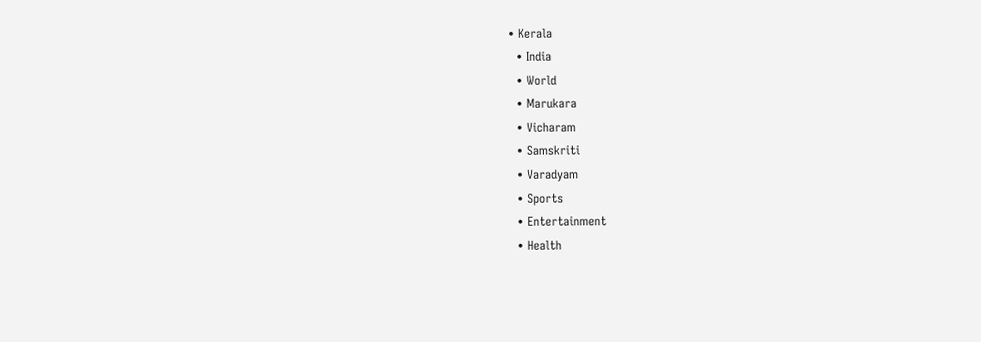• Kerala
  • India
  • World
  • Marukara
  • Vicharam
  • Samskriti
  • Varadyam
  • Sports
  • Entertainment
  • Health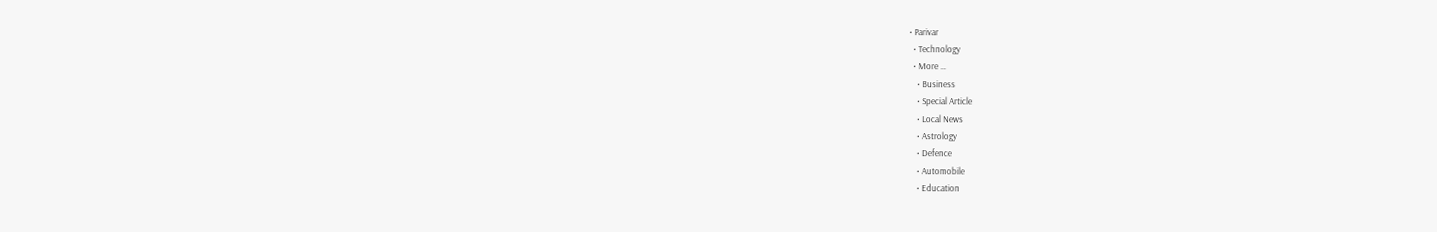• Parivar
  • Technology
  • More …
    • Business
    • Special Article
    • Local News
    • Astrology
    • Defence
    • Automobile
    • Education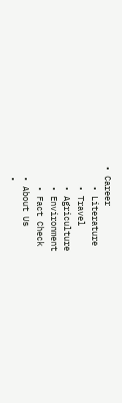• Career
    • Literature
    • Travel
    • Agriculture
    • Environment
    • Fact Check
  • About Us
  •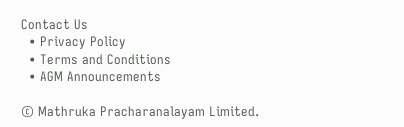Contact Us
  • Privacy Policy
  • Terms and Conditions
  • AGM Announcements

© Mathruka Pracharanalayam Limited.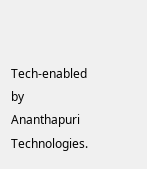Tech-enabled by Ananthapuri Technologies.